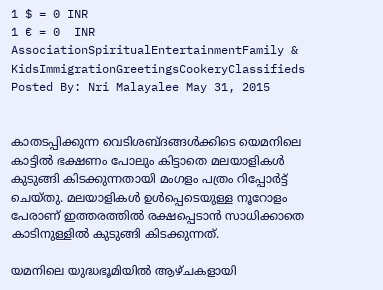1 $ = 0 INR
1 € = 0  INR
AssociationSpiritualEntertainmentFamily & KidsImmigrationGreetingsCookeryClassifieds
Posted By: Nri Malayalee May 31, 2015


കാതടപ്പിക്കുന്ന വെടിശബ്ദങ്ങള്‍ക്കിടെ യെമനിലെ കാട്ടില്‍ ഭക്ഷണം പോലും കിട്ടാതെ മലയാളികള്‍ കുടുങ്ങി കിടക്കുന്നതായി മംഗളം പത്രം റിപ്പോര്‍ട്ട് ചെയ്തു. മലയാളികള്‍ ഉള്‍പ്പെടെയുള്ള നൂറോളം പേരാണ് ഇത്തരത്തില്‍ രക്ഷപ്പെടാന്‍ സാധിക്കാതെ കാടിനുള്ളില്‍ കുടുങ്ങി കിടക്കുന്നത്.

യമനിലെ യുദ്ധഭൂമിയില്‍ ആഴ്ചകളായി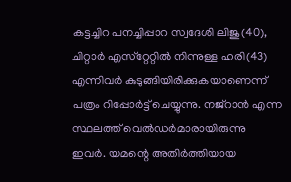കട്ടച്ചിറ പനച്ചിപ്പാറ സ്വദേശി ലിജു(40), ചിറ്റാര്‍ എസ്‌റ്റേറ്റില്‍ നിന്നുള്ള ഹരി(43) എന്നിവര്‍ കുടുങ്ങിയിരിക്കുകയാണെന്ന് പത്രം റിപ്പോര്‍ട്ട് ചെയ്യുന്നു. നജ്‌റാന്‍ എന്ന സ്ഥലത്ത് വെല്‍ഡര്‍മാരായിരുന്നു ഇവര്‍. യമന്റെ അതിര്‍ത്തിയായ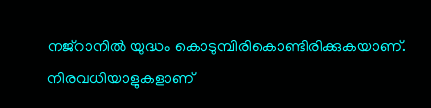നജ്‌റാനില്‍ യുദ്ധം കൊടുമ്പിരികൊണ്ടിരിക്കുകയാണ്. നിരവധിയാളുകളാണ്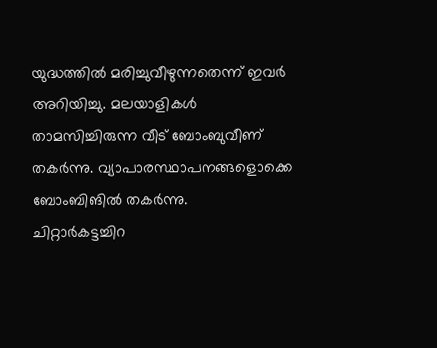യുദ്ധത്തില്‍ മരിച്ചുവീഴുന്നതെന്ന് ഇവര്‍ അറിയിച്ചു. മലയാളികള്‍ താമസിച്ചിരുന്ന വീട് ബോംബുവീണ് തകര്‍ന്നു. വ്യാപാരസ്ഥാപനങ്ങളൊക്കെ ബോംബിങില്‍ തകര്‍ന്നു.
ചിറ്റാര്‍കട്ടച്ചിറ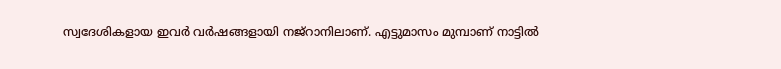സ്വദേശികളായ ഇവര്‍ വര്‍ഷങ്ങളായി നജ്‌റാനിലാണ്. എട്ടുമാസം മുമ്പാണ് നാട്ടില്‍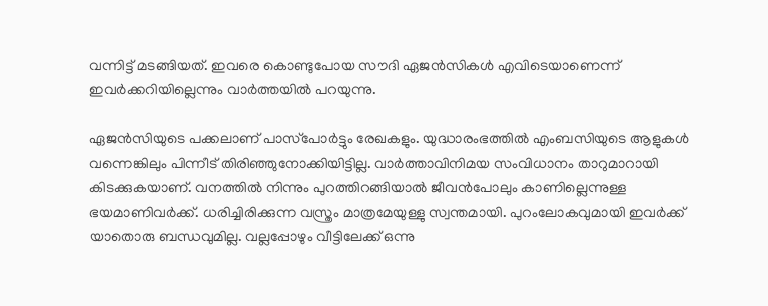വന്നിട്ട് മടങ്ങിയത്. ഇവരെ കൊണ്ടുപോയ സൗദി ഏജന്‍സികള്‍ എവിടെയാണെന്ന് ഇവര്‍ക്കറിയില്ലെന്നും വാര്‍ത്തയില്‍ പറയുന്നു.

ഏജന്‍സിയുടെ പക്കലാണ് പാസ്‌പോര്‍ട്ടും രേഖകളും. യുദ്ധാരംഭത്തില്‍ എംബസിയുടെ ആളുകള്‍ വന്നെങ്കിലും പിന്നീട് തിരിഞ്ഞുനോക്കിയിട്ടില്ല. വാര്‍ത്താവിനിമയ സംവിധാനം താറുമാറായി കിടക്കുകയാണ്. വനത്തില്‍ നിന്നും പുറത്തിറങ്ങിയാല്‍ ജീവന്‍പോലും കാണില്ലെന്നുള്ള ഭയമാണിവര്‍ക്ക്. ധരിച്ചിരിക്കുന്ന വസ്ത്രം മാത്രമേയുള്ളു സ്വന്തമായി. പുറംലോകവുമായി ഇവര്‍ക്ക് യാതൊരു ബന്ധവുമില്ല. വല്ലപ്പോഴും വീട്ടിലേക്ക് ഒന്നു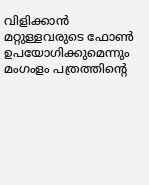വിളിക്കാന്‍ മറ്റുള്ളവരുടെ ഫോണ്‍ ഉപയോഗിക്കുമെന്നും മംഗംളം പത്രത്തിന്റെ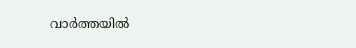വാര്‍ത്തയില്‍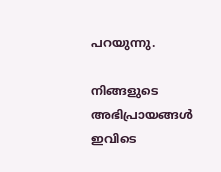പറയുന്നു.

നിങ്ങളുടെ അഭിപ്രായങ്ങള്‍ ഇവിടെ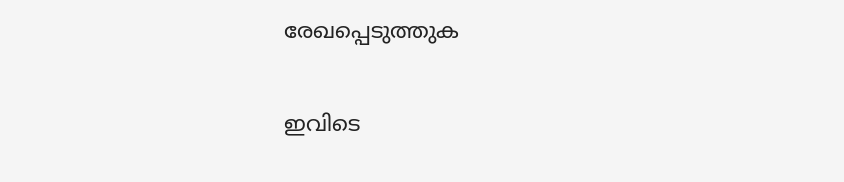രേഖപ്പെടുത്തുക

ഇവിടെ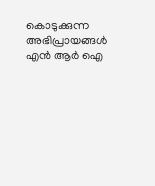കൊടുക്കുന്ന അഭിപ്രായങ്ങള്‍ എന്‍ ആര്‍ ഐ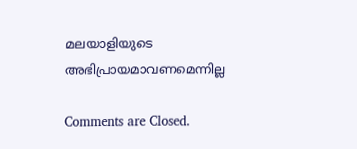മലയാളിയുടെ അഭിപ്രായമാവണമെന്നില്ല

Comments are Closed.